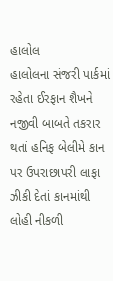હાલોલ
હાલોલના સંજરી પાર્કમાં રહેતા ઈરફાન શૈખને નજીવી બાબતે તકરાર થતાં હનિફ બેલીમે કાન પર ઉપરાછાપરી લાફા ઝીકી દેતાં કાનમાંથી લોહી નીકળી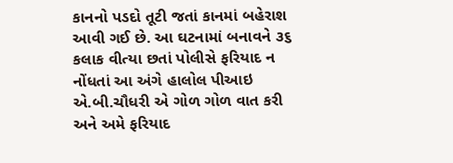કાનનો પડદો તૂટી જતાં કાનમાં બહેરાશ આવી ગઈ છે. આ ઘટનામાં બનાવને ૩૬ કલાક વીત્યા છતાં પોલીસે ફરિયાદ ન નોંધતાં આ અંગે હાલોલ પીઆઇ એ.બી.ચૌધરી એ ગોળ ગોળ વાત કરી અને અમે ફરિયાદ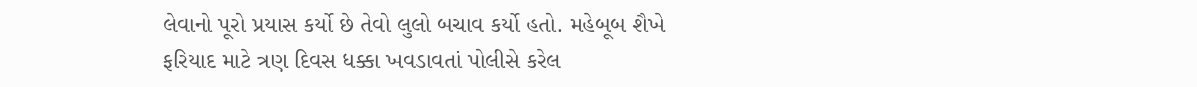લેવાનો પૂરો પ્રયાસ કર્યો છે તેવો લુલો બચાવ કર્યો હતો. મહેબૂબ શૈખે ફરિયાદ માટે ત્રણ દિવસ ધક્કા ખવડાવતાં પોલીસે કરેલ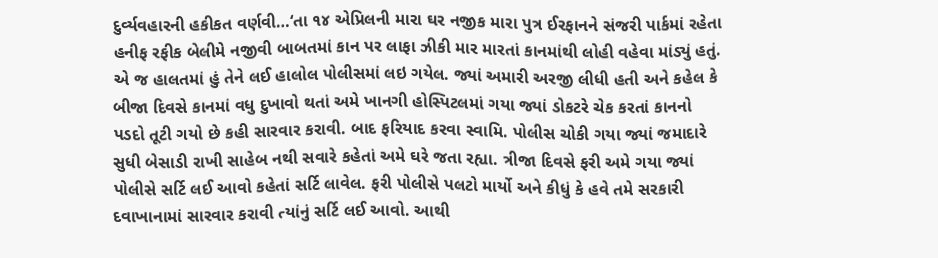દુર્વ્યવહારની હકીકત વર્ણવી…‘તા ૧૪ એપ્રિલની મારા ઘર નજીક મારા પુત્ર ઈરફાનને સંજરી પાર્કમાં રહેતા હનીફ રફીક બેલીમે નજીવી બાબતમાં કાન પર લાફા ઝીકી માર મારતાં કાનમાંથી લોહી વહેવા માંડ્યું હતું. એ જ હાલતમાં હું તેને લઈ હાલોલ પોલીસમાં લઇ ગયેલ. જ્યાં અમારી અરજી લીધી હતી અને કહેલ કે બીજા દિવસે કાનમાં વધુ દુખાવો થતાં અમે ખાનગી હોસ્પિટલમાં ગયા જ્યાં ડોકટરે ચેક કરતાં કાનનો પડદો તૂટી ગયો છે કહી સારવાર કરાવી. બાદ ફરિયાદ કરવા સ્વામિ. પોલીસ ચોકી ગયા જ્યાં જમાદારે સુધી બેસાડી રાખી સાહેબ નથી સવારે કહેતાં અમે ઘરે જતા રહ્યા. ત્રીજા દિવસે ફરી અમે ગયા જ્યાં પોલીસે સર્ટિ લઈ આવો કહેતાં સર્ટિ લાવેલ. ફરી પોલીસે પલટો માર્યો અને કીધું કે હવે તમે સરકારી દવાખાનામાં સારવાર કરાવી ત્યાંનું સર્ટિ લઈ આવો. આથી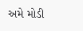અમે મોડી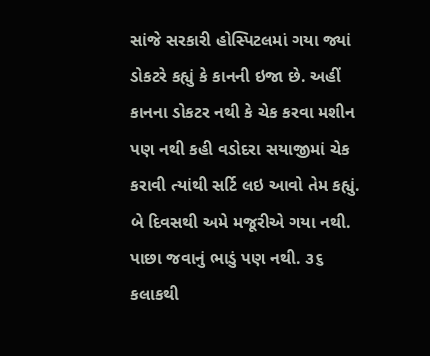સાંજે સરકારી હોસ્પિટલમાં ગયા જ્યાં ડોકટરે કહ્યું કે કાનની ઇજા છે. અહીં કાનના ડોકટર નથી કે ચેક કરવા મશીન પણ નથી કહી વડોદરા સયાજીમાં ચેક કરાવી ત્યાંથી સર્ટિ લઇ આવો તેમ કહ્યું. બે દિવસથી અમે મજૂરીએ ગયા નથી. પાછા જવાનું ભાડું પણ નથી. ૩૬ કલાકથી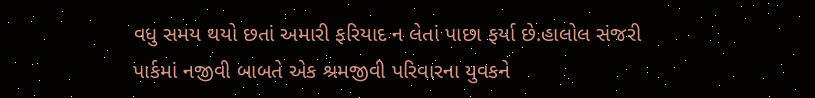વધુ સમય થયો છતાં અમારી ફરિયાદ ન લેતાં પાછા ફર્યા છે.હાલોલ સંજરી પાર્કમાં નજીવી બાબતે એક શ્રમજીવી પરિવારના યુવકને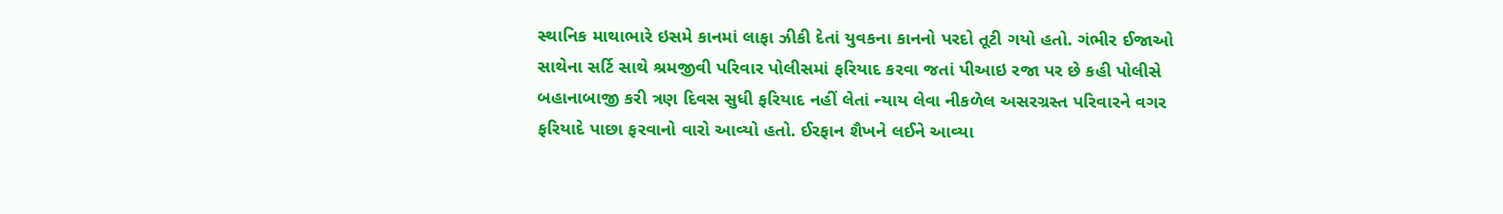સ્થાનિક માથાભારે ઇસમે કાનમાં લાફા ઝીકી દેતાં યુવકના કાનનો પરદો તૂટી ગયો હતો. ગંભીર ઈજાઓ સાથેના સર્ટિ સાથે શ્રમજીવી પરિવાર પોલીસમાં ફરિયાદ કરવા જતાં પીઆઇ રજા પર છે કહી પોલીસે બહાનાબાજી કરી ત્રણ દિવસ સુધી ફરિયાદ નહીં લેતાં ન્યાય લેવા નીકળેલ અસરગ્રસ્ત પરિવારને વગર ફરિયાદે પાછા ફરવાનો વારો આવ્યો હતો. ઈરફાન શૈખને લઈને આવ્યા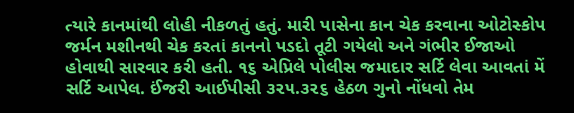ત્યારે કાનમાંથી લોહી નીકળતું હતું. મારી પાસેના કાન ચેક કરવાના ઓટોસ્કોપ જર્મન મશીનથી ચેક કરતાં કાનનો પડદો તૂટી ગયેલો અને ગંભીર ઈજાઓ હોવાથી સારવાર કરી હતી. ૧૬ એપ્રિલે પોલીસ જમાદાર સર્ટિ લેવા આવતાં મેં સર્ટિ આપેલ. ઈંજરી આઈપીસી ૩૨૫.૩૨૬ હેઠળ ગુનો નોંધવો તેમ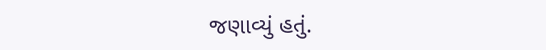જણાવ્યું હતું.